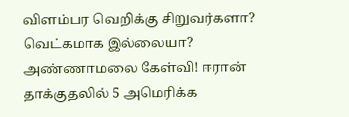விளம்பர வெறிக்கு சிறுவர்களா? வெட்கமாக இல்லையா? அண்ணாமலை கேள்வி! ஈரான் தாக்குதலில் 5 அமெரிக்க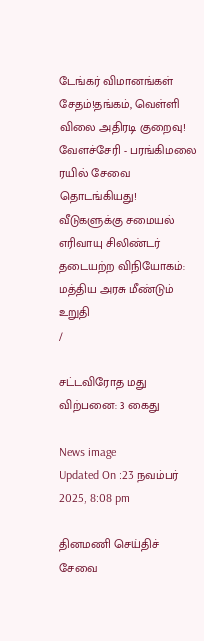டேங்கர் விமானங்கள் சேதம்!தங்கம், வெள்ளி விலை அதிரடி குறைவு! வேளச்சேரி - பரங்கிமலை ரயில் சேவை தொடங்கியது! வீடுகளுக்கு சமையல் எரிவாயு சிலிண்டர் தடையற்ற விநியோகம்: மத்திய அரசு மீண்டும் உறுதி
/

சட்டவிரோத மது விற்பனை: 3 கைது

News image
Updated On :23 நவம்பர் 2025, 8:08 pm

தினமணி செய்திச் சேவை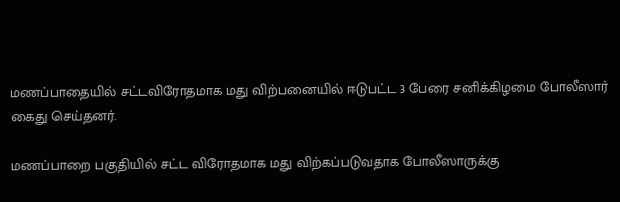மணப்பாதையில் சட்டவிரோதமாக மது விற்பனையில் ஈடுபட்ட 3 பேரை சனிக்கிழமை போலீஸார் கைது செய்தனர்.

மணப்பாறை பகுதியில் சட்ட விரோதமாக மது விற்கப்படுவதாக போலீஸாருக்கு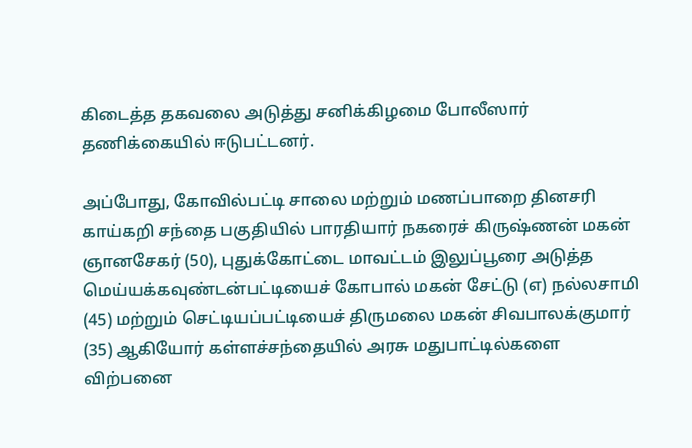கிடைத்த தகவலை அடுத்து சனிக்கிழமை போலீஸார் தணிக்கையில் ஈடுபட்டனர்.

அப்போது, கோவில்பட்டி சாலை மற்றும் மணப்பாறை தினசரி காய்கறி சந்தை பகுதியில் பாரதியார் நகரைச் கிருஷ்ணன் மகன் ஞானசேகர் (50), புதுக்கோட்டை மாவட்டம் இலுப்பூரை அடுத்த மெய்யக்கவுண்டன்பட்டியைச் கோபால் மகன் சேட்டு (எ) நல்லசாமி (45) மற்றும் செட்டியப்பட்டியைச் திருமலை மகன் சிவபாலக்குமார் (35) ஆகியோர் கள்ளச்சந்தையில் அரசு மதுபாட்டில்களை விற்பனை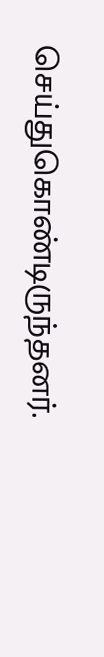செய்துகொண்டிருந்தனர்.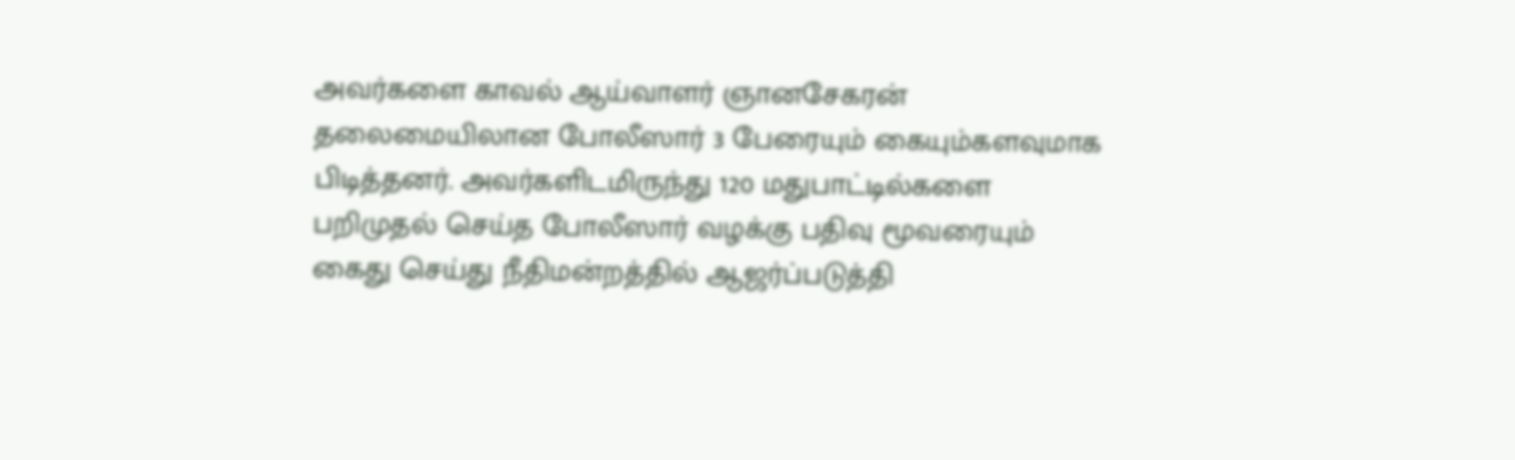அவர்களை காவல் ஆய்வாளர் ஞானசேகரன் தலைமையிலான போலீஸார் 3 பேரையும் கையும்களவுமாக பிடித்தனர். அவர்களிடமிருந்து 120 மதுபாட்டில்களை பறிமுதல் செய்த போலீஸார் வழக்கு பதிவு மூவரையும் கைது செய்து நீதிமன்றத்தில் ஆஜர்ப்படுத்தி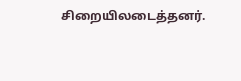சிறையிலடைத்தனர்.